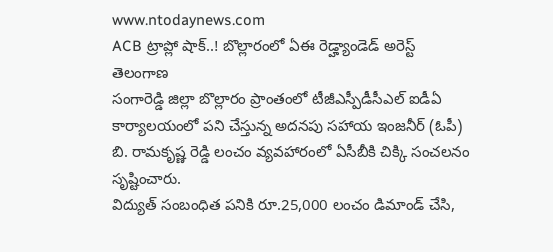www.ntodaynews.com
ACB ట్రాప్లో షాక్..! బొల్లారంలో ఏఈ రెడ్హ్యాండెడ్ అరెస్ట్
తెలంగాణ
సంగారెడ్డి జిల్లా బొల్లారం ప్రాంతంలో టీజీఎస్పీడీసీఎల్ ఐడీఏ కార్యాలయంలో పని చేస్తున్న అదనపు సహాయ ఇంజనీర్ (ఓపీ) బి. రామకృష్ణ రెడ్డి లంచం వ్యవహారంలో ఏసీబీకి చిక్కి సంచలనం సృష్టించారు.
విద్యుత్ సంబంధిత పనికి రూ.25,000 లంచం డిమాండ్ చేసి,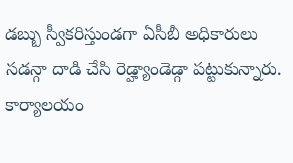డబ్బు స్వీకరిస్తుండగా ఏసీబీ అధికారులు సడన్గా దాడి చేసి రెడ్హ్యాండెడ్గా పట్టుకున్నారు. కార్యాలయం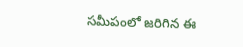సమీపంలో జరిగిన ఈ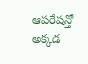ఆపరేషన్తో అక్కడ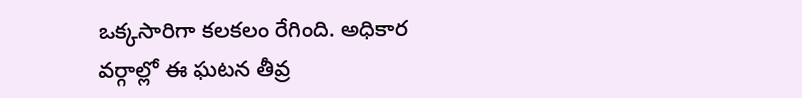ఒక్కసారిగా కలకలం రేగింది. అధికార వర్గాల్లో ఈ ఘటన తీవ్ర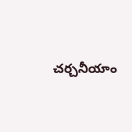చర్చనీయాం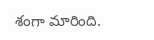శంగా మారింది.